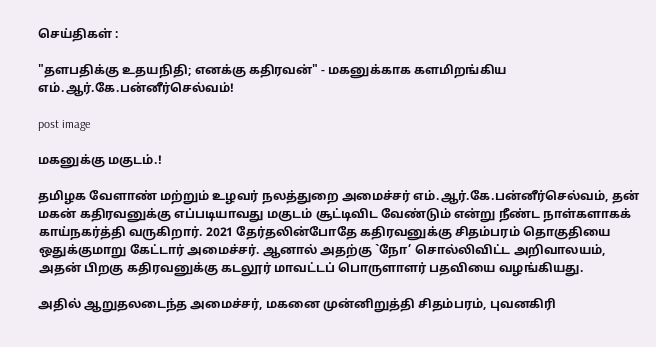செய்திகள் :

"தளபதிக்கு உதயநிதி; எனக்கு கதிரவன்" - மகனுக்காக களமிறங்கிய எம்.ஆர்.கே.பன்னீர்செல்வம்!

post image

மகனுக்கு மகுடம்.!

தமிழக வேளாண் மற்றும் உழவர் நலத்துறை அமைச்சர் எம்.ஆர்.கே.பன்னீர்செல்வம், தன் மகன் கதிரவனுக்கு எப்படியாவது மகுடம் சூட்டிவிட வேண்டும் என்று நீண்ட நாள்களாகக் காய்நகர்த்தி வருகிறார். 2021 தேர்தலின்போதே கதிரவனுக்கு சிதம்பரம் தொகுதியை ஒதுக்குமாறு கேட்டார் அமைச்சர். ஆனால் அதற்கு `நோ’ சொல்லிவிட்ட அறிவாலயம், அதன் பிறகு கதிரவனுக்கு கடலூர் மாவட்டப் பொருளாளர் பதவியை வழங்கியது.

அதில் ஆறுதலடைந்த அமைச்சர், மகனை முன்னிறுத்தி சிதம்பரம், புவனகிரி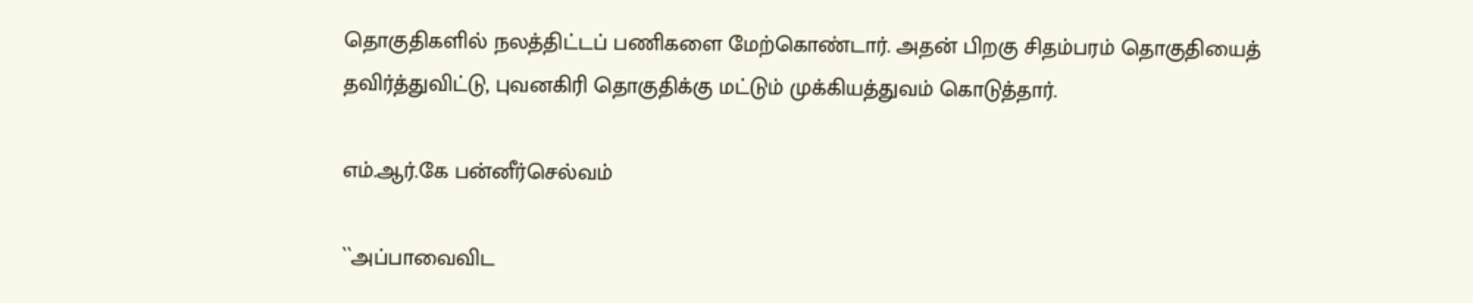தொகுதிகளில் நலத்திட்டப் பணிகளை மேற்கொண்டார். அதன் பிறகு சிதம்பரம் தொகுதியைத் தவிர்த்துவிட்டு, புவனகிரி தொகுதிக்கு மட்டும் முக்கியத்துவம் கொடுத்தார்.

எம்.ஆர்.கே பன்னீர்செல்வம்

``அப்பாவைவிட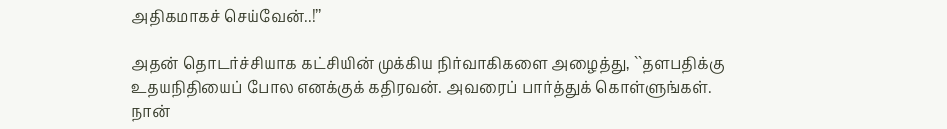அதிகமாகச் செய்வேன்..!’’

அதன் தொடர்ச்சியாக கட்சியின் முக்கிய நிர்வாகிகளை அழைத்து, ``தளபதிக்கு உதயநிதியைப் போல எனக்குக் கதிரவன். அவரைப் பார்த்துக் கொள்ளுங்கள். நான்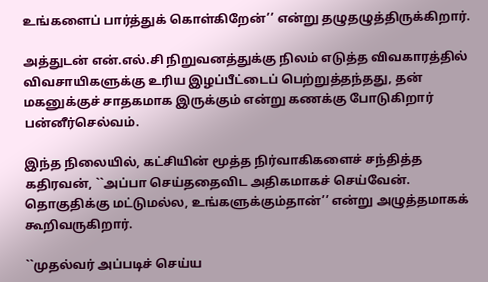உங்களைப் பார்த்துக் கொள்கிறேன்’’ என்று தழுதழுத்திருக்கிறார்.

அத்துடன் என்.எல்.சி நிறுவனத்துக்கு நிலம் எடுத்த விவகாரத்தில் விவசாயிகளுக்கு உரிய இழப்பீட்டைப் பெற்றுத்தந்தது, தன் மகனுக்குச் சாதகமாக இருக்கும் என்று கணக்கு போடுகிறார் பன்னீர்செல்வம்.

இந்த நிலையில், கட்சியின் மூத்த நிர்வாகிகளைச் சந்தித்த கதிரவன், ``அப்பா செய்ததைவிட அதிகமாகச் செய்வேன். தொகுதிக்கு மட்டுமல்ல, உங்களுக்கும்தான்’’ என்று அழுத்தமாகக் கூறிவருகிறார்.

``முதல்வர் அப்படிச் செய்ய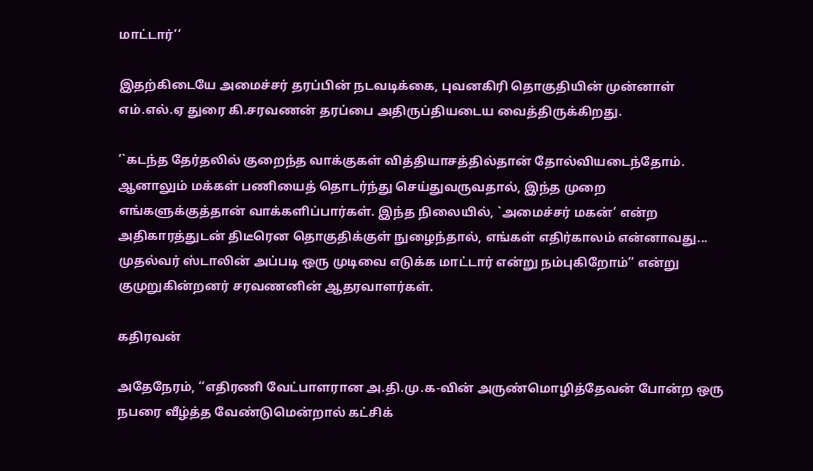மாட்டார்’’

இதற்கிடையே அமைச்சர் தரப்பின் நடவடிக்கை, புவனகிரி தொகுதியின் முன்னாள் எம்.எல்.ஏ துரை கி.சரவணன் தரப்பை அதிருப்தியடைய வைத்திருக்கிறது.

‘`கடந்த தேர்தலில் குறைந்த வாக்குகள் வித்தியாசத்தில்தான் தோல்வியடைந்தோம். ஆனாலும் மக்கள் பணியைத் தொடர்ந்து செய்துவருவதால், இந்த முறை எங்களுக்குத்தான் வாக்களிப்பார்கள். இந்த நிலையில், `அமைச்சர் மகன்’ என்ற அதிகாரத்துடன் திடீரென தொகுதிக்குள் நுழைந்தால், எங்கள் எதிர்காலம் என்னாவது... முதல்வர் ஸ்டாலின் அப்படி ஒரு முடிவை எடுக்க மாட்டார் என்று நம்புகிறோம்’’ என்று குமுறுகின்றனர் சரவணனின் ஆதரவாளர்கள்.

கதிரவன்

அதேநேரம், ‘‘எதிரணி வேட்பாளரான அ.தி.மு.க-வின் அருண்மொழித்தேவன் போன்ற ஒரு நபரை வீழ்த்த வேண்டுமென்றால் கட்சிக்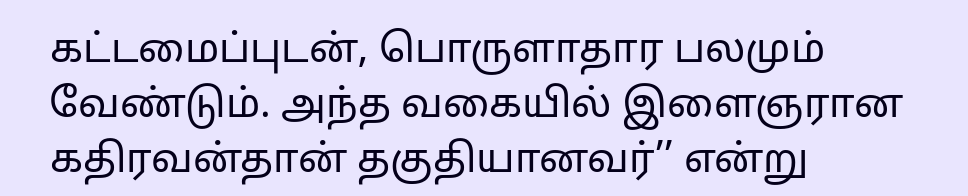கட்டமைப்புடன், பொருளாதார பலமும் வேண்டும். அந்த வகையில் இளைஞரான கதிரவன்தான் தகுதியானவர்’’ என்று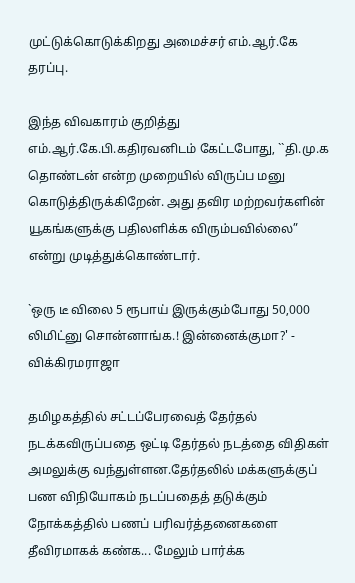முட்டுக்கொடுக்கிறது அமைச்சர் எம்.ஆர்.கே தரப்பு.

இந்த விவகாரம் குறித்து எம்.ஆர்.கே.பி.கதிரவனிடம் கேட்டபோது, ``தி.மு.க தொண்டன் என்ற முறையில் விருப்ப மனு கொடுத்திருக்கிறேன். அது தவிர மற்றவர்களின் யூகங்களுக்கு பதிலளிக்க விரும்பவில்லை” என்று முடித்துக்கொண்டார்.

`ஒரு டீ விலை 5 ரூபாய் இருக்கும்போது 50,000 லிமிட்னு சொன்னாங்க.! இன்னைக்குமா?' - விக்கிரமராஜா

தமிழகத்தில் சட்டப்பேரவைத் தேர்தல் நடக்கவிருப்பதை ஒட்டி தேர்தல் நடத்தை விதிகள் அமலுக்கு வந்துள்ளன.தேர்தலில் மக்களுக்குப் பண விநியோகம் நடப்பதைத் தடுக்கும் நோக்கத்தில் பணப் பரிவர்த்தனைகளை தீவிரமாகக் கண்க... மேலும் பார்க்க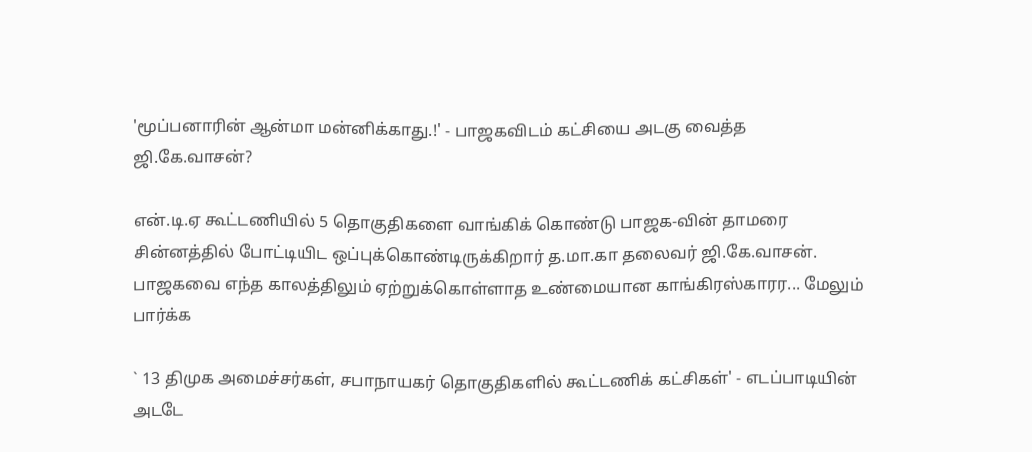'மூப்பனாரின் ஆன்மா மன்னிக்காது.!' - பாஜகவிடம் கட்சியை அடகு வைத்த ஜி.கே.வாசன்?

என்.டி.ஏ கூட்டணியில் 5 தொகுதிகளை வாங்கிக் கொண்டு பாஜக-வின் தாமரை சின்னத்தில் போட்டியிட ஒப்புக்கொண்டிருக்கிறார் த.மா.கா தலைவர் ஜி.கே.வாசன். பாஜகவை எந்த காலத்திலும் ஏற்றுக்கொள்ளாத உண்மையான காங்கிரஸ்காரர... மேலும் பார்க்க

` 13 திமுக அமைச்சர்கள், சபாநாயகர் தொகுதிகளில் கூட்டணிக் கட்சிகள்' - எடப்பாடியின் அடடே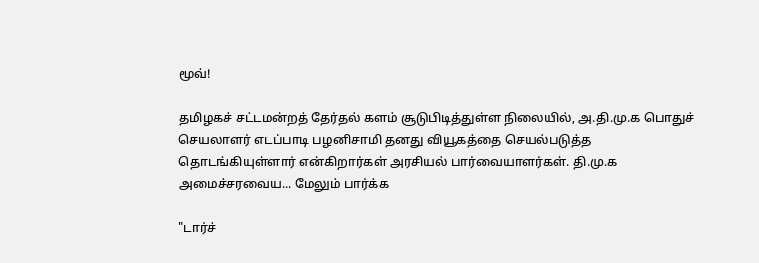மூவ்!

தமிழகச் சட்டமன்றத் தேர்தல் களம் சூடுபிடித்துள்ள நிலையில், அ.தி.மு.க பொதுச் செயலாளர் எடப்பாடி பழனிசாமி தனது வியூகத்தை செயல்படுத்த தொடங்கியுள்ளார் என்கிறார்கள் அரசியல் பார்வையாளர்கள். தி.மு.க அமைச்சரவைய... மேலும் பார்க்க

"டார்ச்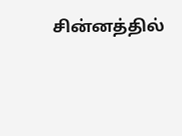சின்னத்தில்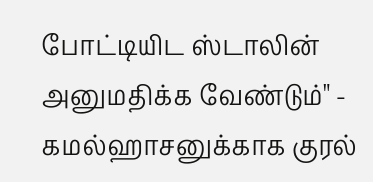போட்டியிட ஸ்டாலின் அனுமதிக்க வேண்டும்" - கமல்ஹாசனுக்காக குரல்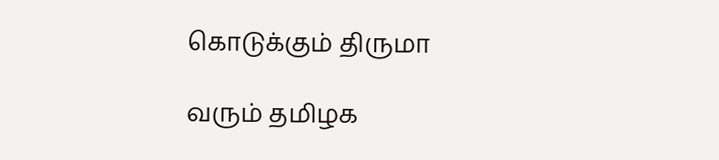கொடுக்கும் திருமா

வரும் தமிழக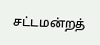சட்டமன்றத்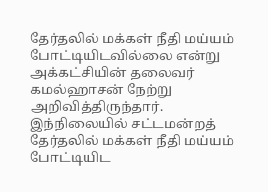தேர்தலில் மக்கள் நீதி மய்யம் போட்டியிடவில்லை என்று அக்கட்சியின் தலைவர் கமல்ஹாசன் நேற்று அறிவித்திருந்தார். இந்நிலையில் சட்டமன்றத் தேர்தலில் மக்கள் நீதி மய்யம் போட்டியிட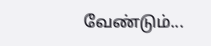வேண்டும்...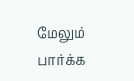மேலும் பார்க்க